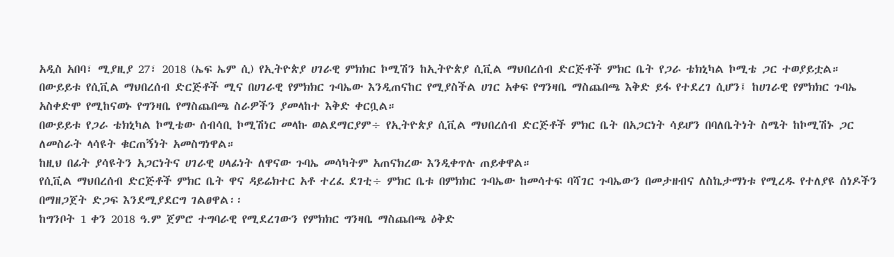አዲስ አበባ፣ ሚያዚያ 27፣ 2018 (ኤፍ ኤም ሲ) የኢትዮጵያ ሀገራዊ ምክክር ኮሚሽን ከኢትዮጵያ ሲቪል ማህበረሰብ ድርጅቶች ምክር ቤት የጋራ ቴክኒካል ኮሚቴ ጋር ተወያይቷል።
በውይይቱ የሲቪል ማህበረሰብ ድርጅቶች ሚና በሀገራዊ የምክክር ጉባኤው እንዲጠናከር የሚያስችል ሀገር አቀፍ የግንዛቤ ማስጨበጫ እቅድ ይፋ የተደረገ ሲሆን፤ ከሀገራዊ የምክክር ጉባኤ አስቀድሞ የሚከናወኑ የግንዛቤ የማስጨበጫ ስራዎችን ያመላከተ እቅድ ቀርቧል።
በውይይቱ የጋራ ቴክኒካል ኮሚቴው ሰብሳቢ ኮሚሽነር መላኩ ወልደማርያም÷ የኢትዮጵያ ሲቪል ማህበረሰብ ድርጅቶች ምክር ቤት በአጋርነት ሳይሆን በባለቤትነት ስሜት ከኮሚሽኑ ጋር ለመስራት ላሳዩት ቁርጠኝነት አመስግነዋል።
ከዚህ በፊት ያሳዩትን አጋርነትና ሀገራዊ ሀላፊነት ለዋናው ጉባኤ መሳካትም አጠናክረው እንዲቀጥሉ ጠይቀዋል።
የሲቪል ማህበረሰብ ድርጅቶች ምክር ቤት ዋና ዳይሬክተር አቶ ተረፈ ደገቲ÷ ምክር ቤቱ በምክክር ጉባኤው ከመሳተፍ ባሻገር ጉባኤውን በመታዘብና ለስኬታማነቱ የሚረዱ የተለያዩ ሰነዶችን በማዘጋጀት ድጋፍ እንደሚያደርግ ገልፀዋል፡፡
ከግንቦት 1 ቀን 2018 ዓ.ም ጀምሮ ተግባራዊ የሚደረገውን የምክክር ግንዛቤ ማስጨበጫ ዕቅድ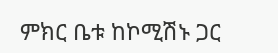ምክር ቤቱ ከኮሚሽኑ ጋር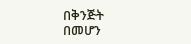በቅንጅት በመሆን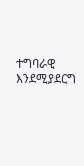ተግባራዊ እንደሚያደርግ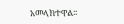አመላክተዋል፡፡